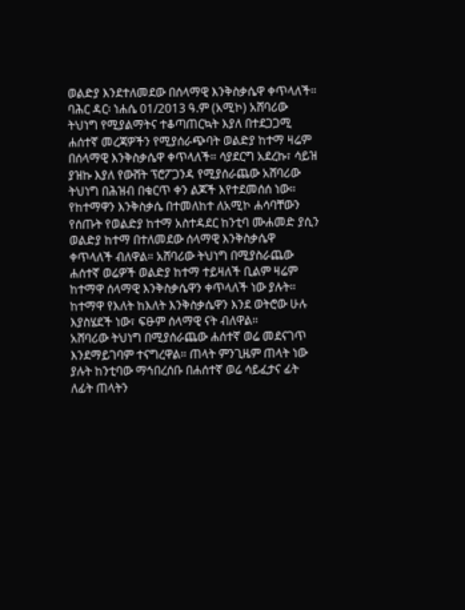ወልድያ እንደተለመደው በሰላማዊ እንቅስቃሴዋ ቀጥላለች።
ባሕር ዳር፡ ነሐሴ 01/2013 ዓ.ም (አሚኮ) አሸባሪው ትህነግ የሚያልማትና ተቆጣጠርኳት እያለ በተደጋጋሚ ሐሰተኛ መረጃዎችን የሚያሰራጭባት ወልድያ ከተማ ዛሬም በሰላማዊ እንቅስቃሴዋ ቀጥላለች። ሳያደርግ አደረኩ፣ ሳይዝ ያዝኩ እያለ የውሸት ፕሮፖጋንዳ የሚያሰራጨው አሸባሪው ትህነግ በሕዝብ በቁርጥ ቀን ልጆች እየተደመሰሰ ነው።
የከተማዋን እንቅስቃሴ በተመለከተ ለአሚኮ ሐሳባቸውን የሰጡት የወልድያ ከተማ አስተዳደር ከንቲባ ሙሐመድ ያሲን ወልድያ ከተማ በተለመደው ሰላማዊ እንቅስቃሴዋ ቀጥላለች ብለዋል። አሸባሪው ትህነግ በሚያስራጨው ሐሰተኛ ወሬዎች ወልድያ ከተማ ተይዛለች ቢልም ዛሬም ከተማዋ ሰላማዊ እንቅስቃሴዋን ቀጥላለች ነው ያሉት።
ከተማዋ የእለት ከእለት እንቅስቃሴዋን እንደ ወትሮው ሁሉ እያስሄደች ነው፣ ፍፁም ሰላማዊ ናት ብለዋል።
አሸባሪው ትህነግ በሚያሰራጨው ሐሰተኛ ወሬ መደናገጥ እንደማይገባም ተናግረዋል። ጠላት ምንጊዜም ጠላት ነው ያሉት ከንቲባው ማኅበረሰቡ በሐሰተኛ ወሬ ሳይፈታና ፊት ለፊት ጠላትን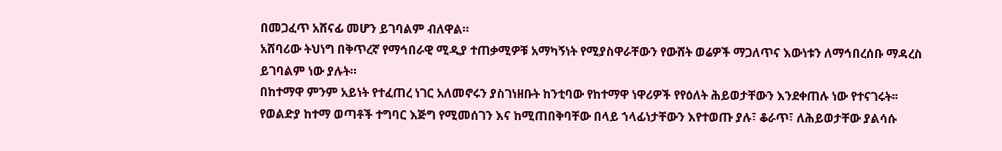በመጋፈጥ አሸናፊ መሆን ይገባልም ብለዋል።
አሸባሪው ትህነግ በቅጥረኛ የማኅበራዊ ሚዲያ ተጠቃሚዎቹ አማካኝነት የሚያስዋራቸውን የውሸት ወሬዎች ማጋለጥና እውነቱን ለማኅበረሰቡ ማዳረስ ይገባልም ነው ያሉት።
በከተማዋ ምንም አይነት የተፈጠረ ነገር አለመኖሩን ያስገነዘቡት ከንቲባው የከተማዋ ነዋሪዎች የየዕለት ሕይወታቸውን እንደቀጠሉ ነው የተናገሩት፡፡
የወልድያ ከተማ ወጣቶች ተግባር እጅግ የሚመሰገን እና ከሚጠበቅባቸው በላይ ኀላፊነታቸውን እየተወጡ ያሉ፣ ቆራጥ፣ ለሕይወታቸው ያልሳሱ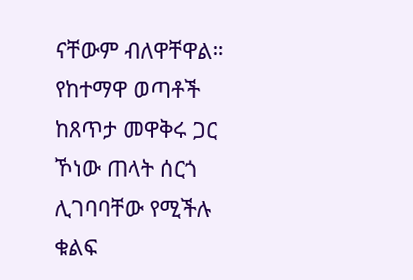ናቸውም ብለዋቸዋል። የከተማዋ ወጣቶች ከጸጥታ መዋቅሩ ጋር ኾነው ጠላት ሰርጎ ሊገባባቸው የሚችሉ ቁልፍ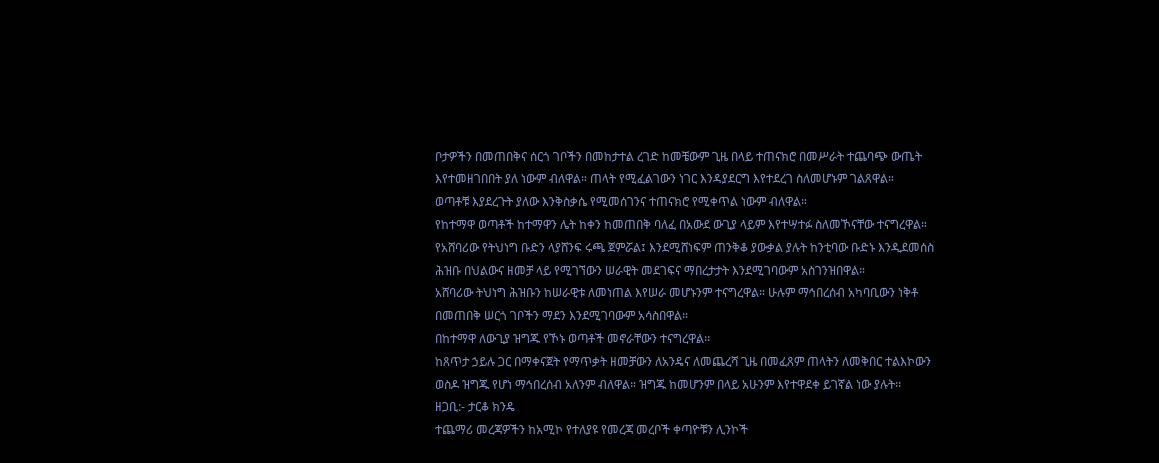ቦታዎችን በመጠበቅና ሰርጎ ገቦችን በመከታተል ረገድ ከመቼውም ጊዜ በላይ ተጠናክሮ በመሥራት ተጨባጭ ውጤት እየተመዘገበበት ያለ ነውም ብለዋል። ጠላት የሚፈልገውን ነገር እንዳያደርግ እየተደረገ ስለመሆኑም ገልጸዋል።
ወጣቶቹ እያደረጉት ያለው እንቅስቃሴ የሚመሰገንና ተጠናክሮ የሚቀጥል ነውም ብለዋል።
የከተማዋ ወጣቶች ከተማዋን ሌት ከቀን ከመጠበቅ ባለፈ በአውደ ውጊያ ላይም እየተሣተፉ ስለመኾናቸው ተናግረዋል።
የአሸባሪው የትህነግ ቡድን ላያሸንፍ ሩጫ ጀምሯል፤ እንደሚሸነፍም ጠንቅቆ ያውቃል ያሉት ከንቲባው ቡድኑ እንዲደመሰስ ሕዝቡ በህልውና ዘመቻ ላይ የሚገኘውን ሠራዊት መደገፍና ማበረታታት እንደሚገባውም አስገንዝበዋል።
አሸባሪው ትህነግ ሕዝቡን ከሠራዊቱ ለመነጠል እየሠራ መሆኑንም ተናግረዋል። ሁሉም ማኅበረሰብ አካባቢውን ነቅቶ በመጠበቅ ሠርጎ ገቦችን ማደን እንደሚገባውም አሳስበዋል።
በከተማዋ ለውጊያ ዝግጁ የኾኑ ወጣቶች መኖራቸውን ተናግረዋል፡፡
ከጸጥታ ኃይሉ ጋር በማቀናጀት የማጥቃት ዘመቻውን ለአንዴና ለመጨረሻ ጊዜ በመፈጸም ጠላትን ለመቅበር ተልእኮውን ወስዶ ዝግጁ የሆነ ማኅበረሰብ አለንም ብለዋል። ዝግጁ ከመሆንም በላይ አሁንም እየተዋደቀ ይገኛል ነው ያሉት፡፡
ዘጋቢ:- ታርቆ ክንዴ
ተጨማሪ መረጃዎችን ከአሚኮ የተለያዩ የመረጃ መረቦች ቀጣዮቹን ሊንኮች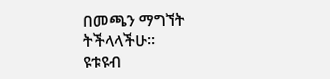በመጫን ማግኘት ትችላላችሁ፡፡
ዩቱዩብ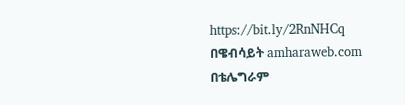https://bit.ly/2RnNHCq
በዌብሳይት amharaweb.com
በቴሌግራም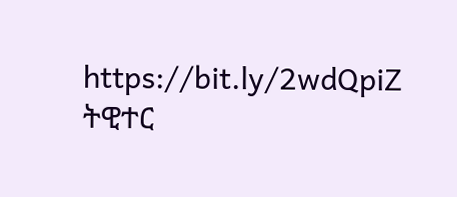https://bit.ly/2wdQpiZ
ትዊተር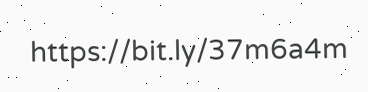https://bit.ly/37m6a4m